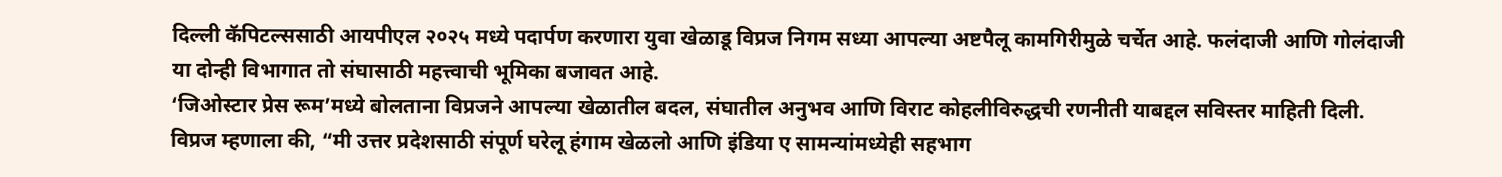दिल्ली कॅपिटल्ससाठी आयपीएल २०२५ मध्ये पदार्पण करणारा युवा खेळाडू विप्रज निगम सध्या आपल्या अष्टपैलू कामगिरीमुळे चर्चेत आहे. फलंदाजी आणि गोलंदाजी या दोन्ही विभागात तो संघासाठी महत्त्वाची भूमिका बजावत आहे.
‘जिओस्टार प्रेस रूम’मध्ये बोलताना विप्रजने आपल्या खेळातील बदल, संघातील अनुभव आणि विराट कोहलीविरुद्धची रणनीती याबद्दल सविस्तर माहिती दिली.
विप्रज म्हणाला की, “मी उत्तर प्रदेशसाठी संपूर्ण घरेलू हंगाम खेळलो आणि इंडिया ए सामन्यांमध्येही सहभाग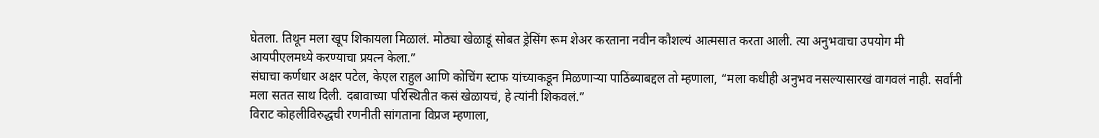घेतला. तिथून मला खूप शिकायला मिळालं. मोठ्या खेळाडूं सोबत ड्रेसिंग रूम शेअर करताना नवीन कौशल्यं आत्मसात करता आली. त्या अनुभवाचा उपयोग मी आयपीएलमध्ये करण्याचा प्रयत्न केला.”
संघाचा कर्णधार अक्षर पटेल, केएल राहुल आणि कोचिंग स्टाफ यांच्याकडून मिळणाऱ्या पाठिंब्याबद्दल तो म्हणाला, “मला कधीही अनुभव नसल्यासारखं वागवलं नाही. सर्वांनी मला सतत साथ दिली. दबावाच्या परिस्थितीत कसं खेळायचं, हे त्यांनी शिकवलं.”
विराट कोहलीविरुद्धची रणनीती सांगताना विप्रज म्हणाला,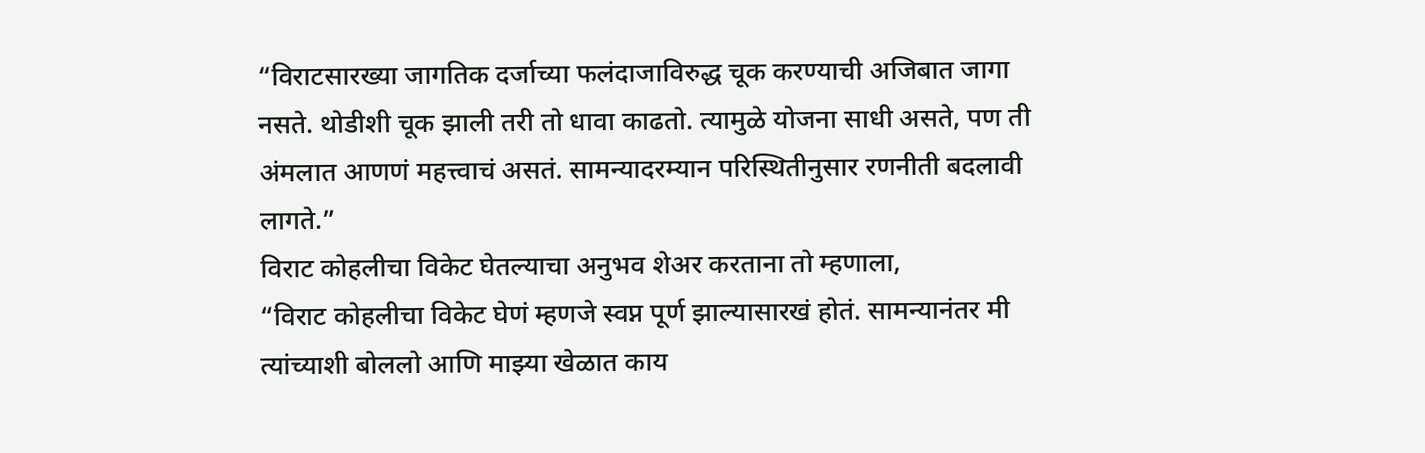“विराटसारख्या जागतिक दर्जाच्या फलंदाजाविरुद्ध चूक करण्याची अजिबात जागा नसते. थोडीशी चूक झाली तरी तो धावा काढतो. त्यामुळे योजना साधी असते, पण ती अंमलात आणणं महत्त्वाचं असतं. सामन्यादरम्यान परिस्थितीनुसार रणनीती बदलावी लागते.”
विराट कोहलीचा विकेट घेतल्याचा अनुभव शेअर करताना तो म्हणाला,
“विराट कोहलीचा विकेट घेणं म्हणजे स्वप्न पूर्ण झाल्यासारखं होतं. सामन्यानंतर मी त्यांच्याशी बोललो आणि माझ्या खेळात काय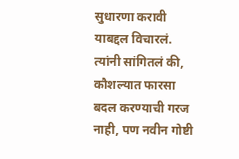सुधारणा करावी याबद्दल विचारलं. त्यांनी सांगितलं की, कौशल्यात फारसा बदल करण्याची गरज नाही, पण नवीन गोष्टी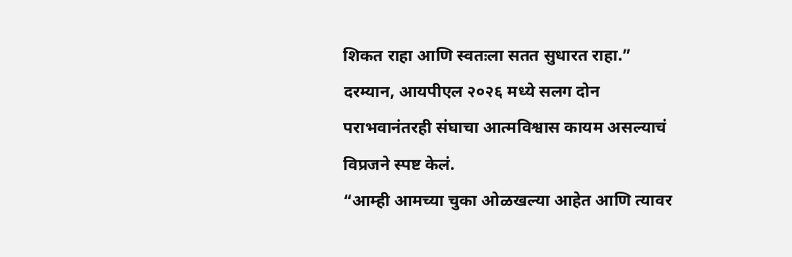शिकत राहा आणि स्वतःला सतत सुधारत राहा.”
दरम्यान, आयपीएल २०२६ मध्ये सलग दोन पराभवानंतरही संघाचा आत्मविश्वास कायम असल्याचं विप्रजने स्पष्ट केलं.
“आम्ही आमच्या चुका ओळखल्या आहेत आणि त्यावर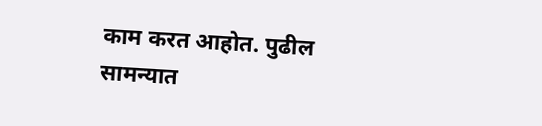काम करत आहोत. पुढील सामन्यात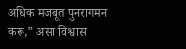अधिक मजबूत पुनरागमन करू,” असा विश्वास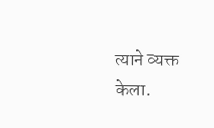त्याने व्यक्त केला.